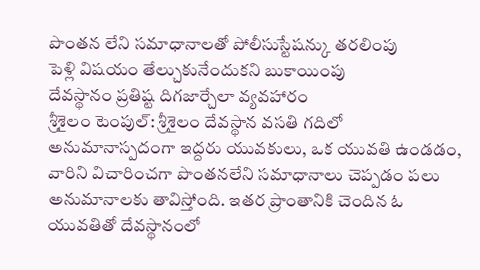పొంతన లేని సమాధానాలతో పోలీసుస్టేషన్కు తరలింపు
పెళ్లి విషయం తేల్చుకునేందుకని బుకాయింపు
దేవస్థానం ప్రతిష్ట దిగజార్చేలా వ్యవహారం
శ్రీశైలం టెంపుల్: శ్రీశైలం దేవస్థాన వసతి గదిలో అనుమానాస్పదంగా ఇద్దరు యువకులు, ఒక యువతి ఉండడం, వారిని విచారించగా పొంతనలేని సమాధానాలు చెప్పడం పలు అనుమానాలకు తావిస్తోంది. ఇతర ప్రాంతానికి చెందిన ఓ యువతితో దేవస్థానంలో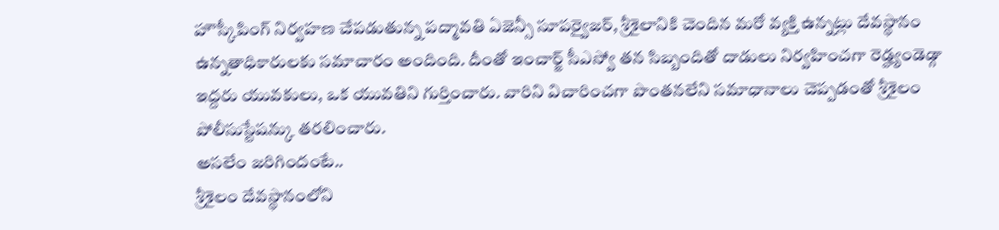హౌస్కీపింగ్ నిర్వహణ చేపడుతున్న పద్మావతి ఏజెన్సీ సూపర్వైజర్, శ్రీశైలానికి చెందిన మరో వ్యక్తి ఉన్నట్లు దేవస్థానం ఉన్నతాధికారులకు సమాచారం అందింది. దీంతో ఇంచార్జ్ సీఎస్వో తన సిబ్బందితో దాడులు నిర్వహించగా రెడ్హ్యండెడ్గా ఇద్దరు యువకులు, ఒక యువతిని గుర్తించారు. వారిని విచారించగా పొంతనలేని సమాధానాలు చెప్పడంతో శ్రీశైలం పోలీసుస్టేషన్కు తరలించారు.
అసలేం జరిగిందంటే..
శ్రీశైలం దేవస్థానంలోని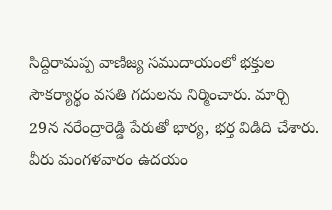సిద్దిరామప్ప వాణిజ్య సముదాయంలో భక్తుల సౌకర్యార్థం వసతి గదులను నిర్మించారు. మార్చి 29న నరేంద్రారెడ్డి పేరుతో భార్య, భర్త విడిది చేశారు. వీరు మంగళవారం ఉదయం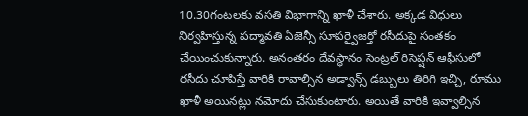10.30గంటలకు వసతి విభాగాన్ని ఖాళీ చేశారు. అక్కడ విధులు నిర్వహిస్తున్న పద్మావతి ఏజెన్సీ సూపర్వైజర్తో రసీదుపై సంతకం చేయించుకున్నారు. అనంతరం దేవస్థానం సెంట్రల్ రిసెప్షన్ ఆఫీసులో రసీదు చూపిస్తే వారికి రావాల్సిన అడ్వాన్స్ డబ్బులు తిరిగి ఇచ్చి, రూము ఖాళీ అయినట్లు నమోదు చేసుకుంటారు. అయితే వారికి ఇవ్వాల్సిన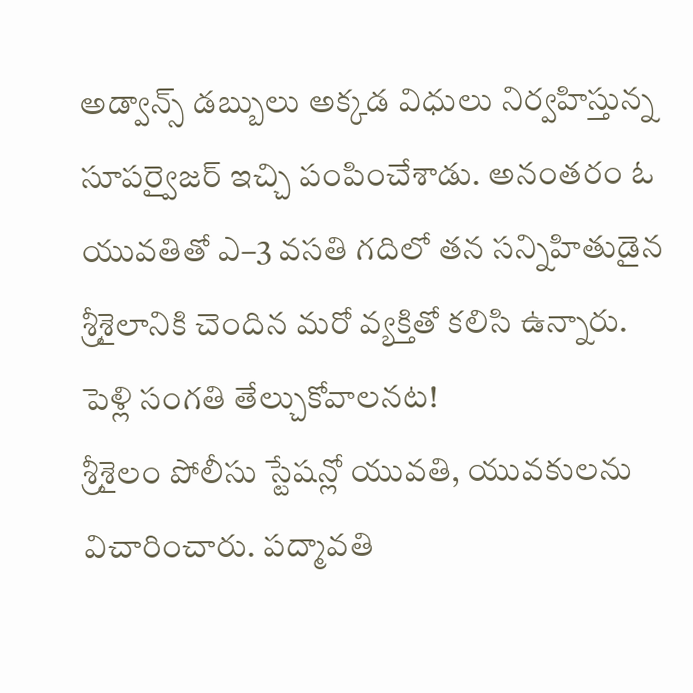అడ్వాన్స్ డబ్బులు అక్కడ విధులు నిర్వహిస్తున్న సూపర్వైజర్ ఇచ్చి పంపించేశాడు. అనంతరం ఓ యువతితో ఎ–3 వసతి గదిలో తన సన్నిహితుడైన శ్రీశైలానికి చెందిన మరో వ్యక్తితో కలిసి ఉన్నారు.
పెళ్లి సంగతి తేల్చుకోవాలనట!
శ్రీశైలం పోలీసు స్టేషన్లో యువతి, యువకులను విచారించారు. పద్మావతి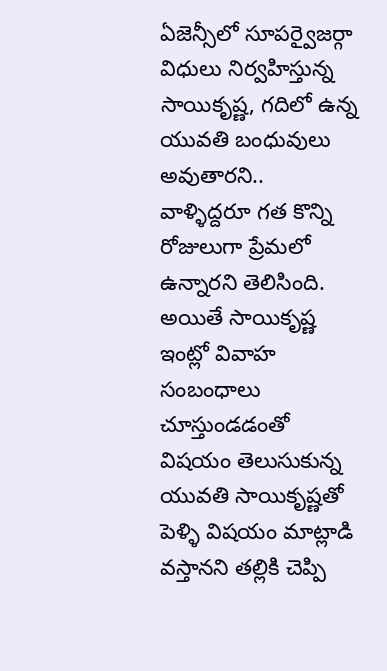ఏజెన్సీలో సూపర్వైజర్గా విధులు నిర్వహిస్తున్న సాయికృష్ణ, గదిలో ఉన్న యువతి బంధువులు అవుతారని.. వాళ్ళిద్దరూ గత కొన్ని రోజులుగా ప్రేమలో ఉన్నారని తెలిసింది. అయితే సాయికృష్ణ ఇంట్లో వివాహ సంబంధాలు చూస్తుండడంతో విషయం తెలుసుకున్న యువతి సాయికృష్ణతో పెళ్ళి విషయం మాట్లాడి వస్తానని తల్లికి చెప్పి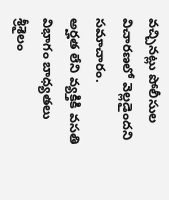వచ్చినట్లు పోలీసుల విచారణలో వెల్లడైందని సమాచారం.
అర్హత లేని వ్యక్తికి వసతి విభాగం బాధ్యతలు
శ్రీశైలం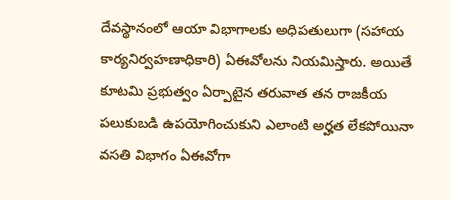దేవస్థానంలో ఆయా విభాగాలకు అధిపతులుగా (సహాయ కార్యనిర్వహణాధికారి) ఏఈవోలను నియమిస్తారు. అయితే కూటమి ప్రభుత్వం ఏర్పాటైన తరువాత తన రాజకీయ పలుకుబడి ఉపయోగించుకుని ఎలాంటి అర్హత లేకపోయినా వసతి విభాగం ఏఈవోగా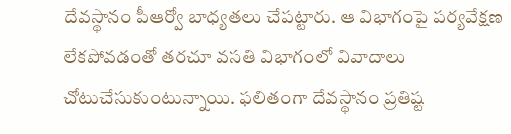దేవస్థానం పీఆర్వో బాధ్యతలు చేపట్టారు. ఆ విభాగంపై పర్యవేక్షణ లేకపోవడంతో తరచూ వసతి విభాగంలో వివాదాలు చోటుచేసుకుంటున్నాయి. ఫలితంగా దేవస్థానం ప్రతిష్ట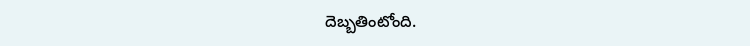దెబ్బతింటోంది.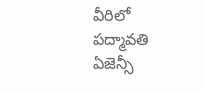వీరిలో పద్మావతి ఏజెన్సీ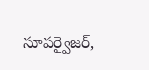సూపర్వైజర్,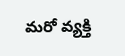మరో వ్యక్తి